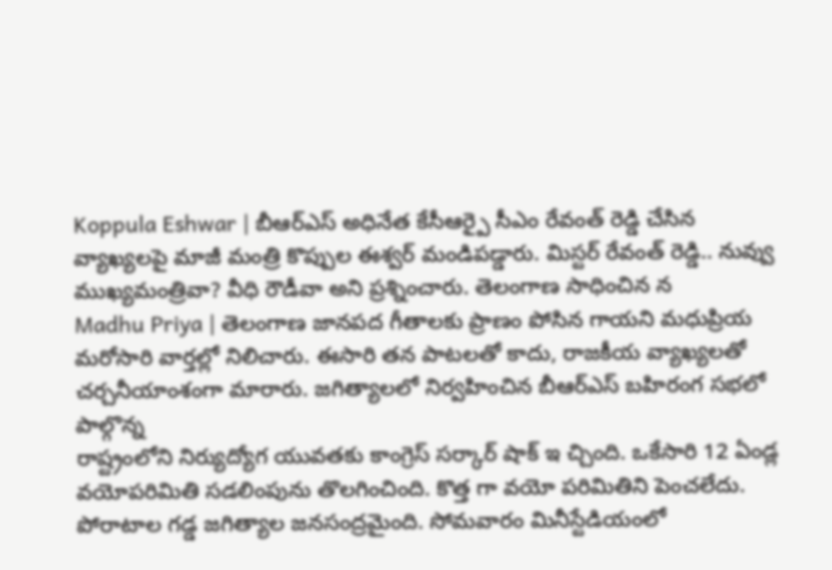Koppula Eshwar | బీఆర్ఎస్ అధినేత కేసీఆర్పై సీఎం రేవంత్ రెడ్డి చేసిన వ్యాఖ్యలపై మాజీ మంత్రి కొప్పుల ఈశ్వర్ మండిపడ్డారు. మిస్టర్ రేవంత్ రెడ్డి.. నువ్వు ముఖ్యమంత్రివా? వీధి రౌడీవా అని ప్రశ్నించారు. తెలంగాణ సాధించిన న
Madhu Priya | తెలంగాణ జానపద గీతాలకు ప్రాణం పోసిన గాయని మధుప్రియ మరోసారి వార్తల్లో నిలిచారు. ఈసారి తన పాటలతో కాదు, రాజకీయ వ్యాఖ్యలతో చర్చనీయాంశంగా మారారు. జగిత్యాలలో నిర్వహించిన బీఆర్ఎస్ బహిరంగ సభలో పాల్గొన్న
రాష్ట్రంలోని నిర్యుద్యోగ యువతకు కాంగ్రెస్ సర్కార్ షాక్ ఇ చ్చింది. ఒకేసారి 12 ఏండ్ల వయోపరిమితి సడలింపును తొలగించింది. కొత్త గా వయో పరిమితిని పెంచలేదు.
పోరాటాల గడ్డ జగిత్యాల జనసంద్రమైంది. సోమవారం మినీస్టేడియంలో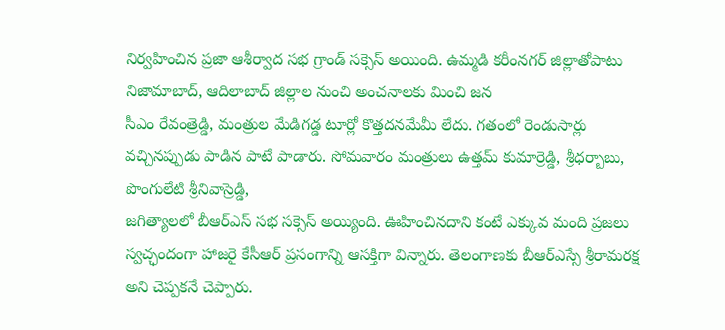నిర్వహించిన ప్రజా ఆశీర్వాద సభ గ్రాండ్ సక్సెస్ అయింది. ఉమ్మడి కరీంనగర్ జిల్లాతోపాటు నిజామాబాద్, ఆదిలాబాద్ జిల్లాల నుంచి అంచనాలకు మించి జన
సీఎం రేవంత్రెడ్డి, మంత్రుల మేడిగడ్డ టూర్లో కొత్తదనమేమీ లేదు. గతంలో రెండుసార్లు వచ్చినప్పుడు పాడిన పాటే పాడారు. సోమవారం మంత్రులు ఉత్తమ్ కుమార్రెడ్డి, శ్రీధర్బాబు, పొంగులేటి శ్రీనివాస్రెడ్డి,
జగిత్యాలలో బీఆర్ఎస్ సభ సక్సెస్ అయ్యింది. ఊహించినదాని కంటే ఎక్కువ మంది ప్రజలు స్వచ్ఛందంగా హాజరై కేసీఆర్ ప్రసంగాన్ని ఆసక్తిగా విన్నారు. తెలంగాణకు బీఆర్ఎస్సే శ్రీరామరక్ష అని చెప్పకనే చెప్పారు.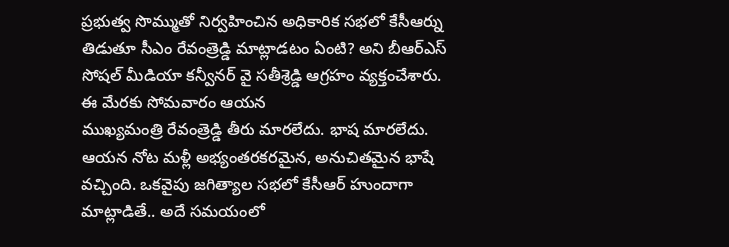ప్రభుత్వ సొమ్ముతో నిర్వహించిన అధికారిక సభలో కేసీఆర్ను తిడుతూ సీఎం రేవంత్రెడ్డి మాట్లాడటం ఏంటి? అని బీఆర్ఎస్ సోషల్ మీడియా కన్వీనర్ వై సతీశ్రెడ్డి ఆగ్రహం వ్యక్తంచేశారు. ఈ మేరకు సోమవారం ఆయన
ముఖ్యమంత్రి రేవంత్రెడ్డి తీరు మారలేదు. భాష మారలేదు. ఆయన నోట మళ్లీ అభ్యంతరకరమైన, అనుచితమైన భాషే వచ్చింది. ఒకవైపు జగిత్యాల సభలో కేసీఆర్ హుందాగా మాట్లాడితే.. అదే సమయంలో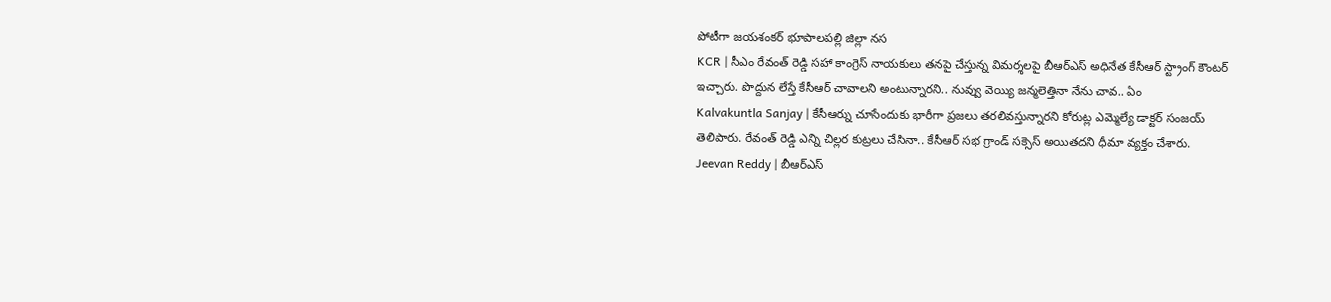పోటీగా జయశంకర్ భూపాలపల్లి జిల్లా నస
KCR | సీఎం రేవంత్ రెడ్డి సహా కాంగ్రెస్ నాయకులు తనపై చేస్తున్న విమర్శలపై బీఆర్ఎస్ అధినేత కేసీఆర్ స్ట్రాంగ్ కౌంటర్ ఇచ్చారు. పొద్దున లేస్తే కేసీఆర్ చావాలని అంటున్నారని.. నువ్వు వెయ్యి జన్మలెత్తినా నేను చావ.. ఏం
Kalvakuntla Sanjay | కేసీఆర్ను చూసేందుకు భారీగా ప్రజలు తరలివస్తున్నారని కోరుట్ల ఎమ్మెల్యే డాక్టర్ సంజయ్ తెలిపారు. రేవంత్ రెడ్డి ఎన్ని చిల్లర కుట్రలు చేసినా.. కేసీఆర్ సభ గ్రాండ్ సక్సెస్ అయితదని ధీమా వ్యక్తం చేశారు.
Jeevan Reddy | బీఆర్ఎస్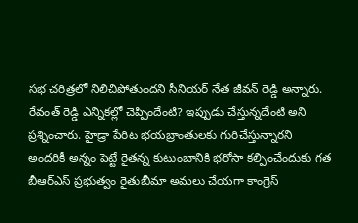సభ చరిత్రలో నిలిచిపోతుందని సీనియర్ నేత జీవన్ రెడ్డి అన్నారు. రేవంత్ రెడ్డి ఎన్నికల్లో చెప్పిందేంటి? ఇప్పుడు చేస్తున్నదేంటి అని ప్రశ్నించారు. హైడ్రా పేరిట భయబ్రాంతులకు గురిచేస్తున్నారని
అందరికీ అన్నం పెట్టే రైతన్న కుటుంబానికి భరోసా కల్పించేందుకు గత బీఆర్ఎస్ ప్రభుత్వం రైతుబీమా అమలు చేయగా కాంగ్రెస్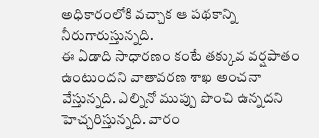అధికారంలోకి వచ్చాక ఆ పథకాన్ని నీరుగారుస్తున్నది.
ఈ ఏడాది సాధారణం కంటే తక్కువ వర్షపాతం ఉంటుందని వాతావరణ శాఖ అంచనా వేస్తున్నది. ఎల్నినో ముప్పు పొంచి ఉన్నదని హెచ్చరిస్తున్నది. వారం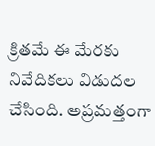క్రితమే ఈ మేరకు నివేదికలు విడుదల చేసింది. అప్రమత్తంగా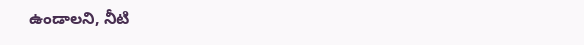ఉండాలని, నీటి